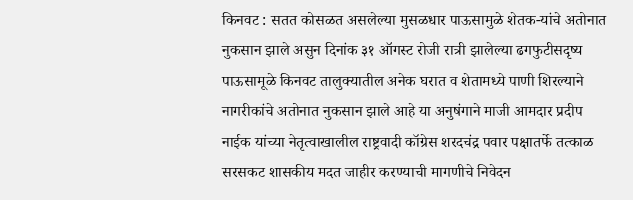किनवट : सतत कोसळत असलेल्या मुसळधार पाऊसामुळे शेतक-यांचे अतोनात नुकसान झाले असुन दिनांक ३१ ऑगस्ट रोजी रात्री झालेल्या ढगफुटीसदृष्य पाऊसामूळे किनवट तालुक्यातील अनेक घरात व शेतामध्ये पाणी शिरल्याने नागरीकांचे अतोनात नुकसान झाले आहे या अनुषंगाने माजी आमदार प्रदीप नाईक यांच्या नेतृत्वाखालील राष्ट्रवादी कॉग्रेस शरदचंद्र पवार पक्षातर्फे तत्काळ सरसकट शासकीय मदत जाहीर करण्याची मागणीचे निवेदन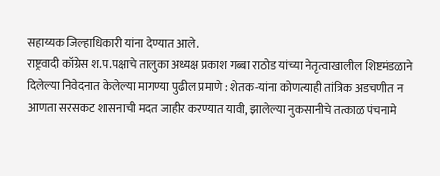सहाय्यक जिल्हाधिकारी यांना देण्यात आले.
राष्ट्रवादी कॉग्रेस श.प.पक्षाचे तालुका अध्यक्ष प्रकाश गब्बा राठोड यांच्या नेतृत्वाखालील शिष्टमंडळाने दिलेल्या निवेदनात केलेल्या मागण्या पुढील प्रमाणे : शेतक-यांना कोणत्याही तांत्रिक अडचणीत न आणता सरसकट शासनाची मदत जाहीर करण्यात यावी, झालेल्या नुकसानीचे तत्काळ पंचनामे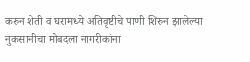करुन शेती व घरामध्ये अतिवृष्टीचे पाणी शिरुन झालेल्या नुकसानीचा मोबदला नागरीकांना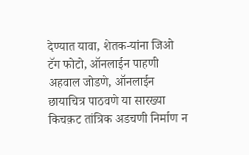देण्यात यावा, शेतक-यांना जिओ टॅग फोटो, ऑनलाईन पाहणी अहवाल जोडणे, ऑनलाईन छायाचित्र पाठवणे या सारख्या किचक़ट तांत्रिक अडचणी निर्माण न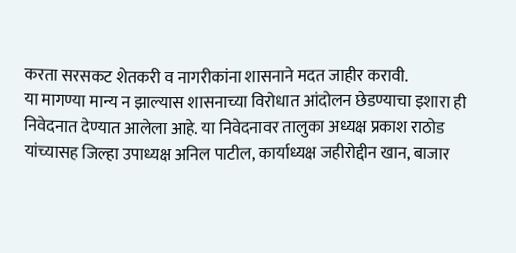करता सरसकट शेतकरी व नागरीकांना शासनाने मदत जाहीर करावी.
या मागण्या मान्य न झाल्यास शासनाच्या विरोधात आंदोलन छेडण्याचा इशारा ही निवेदनात देण्यात आलेला आहे. या निवेदनावर तालुका अध्यक्ष प्रकाश राठोड यांच्यासह जिल्हा उपाध्यक्ष अनिल पाटील, कार्याध्यक्ष जहीरोद्दीन खान, बाजार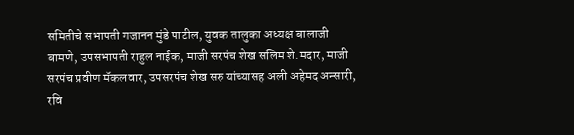समितीचे सभापती गजानन मुंडे पाटील, युवक तालुका अध्यक्ष बालाजी बामणे, उपसभापती राहुल नाईक, माजी सरपंच शेख सलिम शे.मदार, माजी सरपंच प्रवीण मॅकलवार, उपसरपंच शेख सरु यांच्यासह अली अहेमद अन्सारी, रवि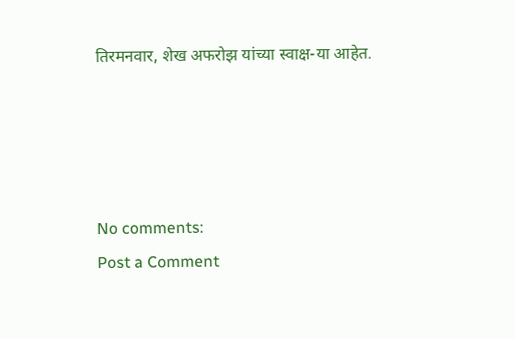तिरमनवार, शेख अफरोझ यांच्या स्वाक्ष-या आहेत.




No comments:
Post a Comment